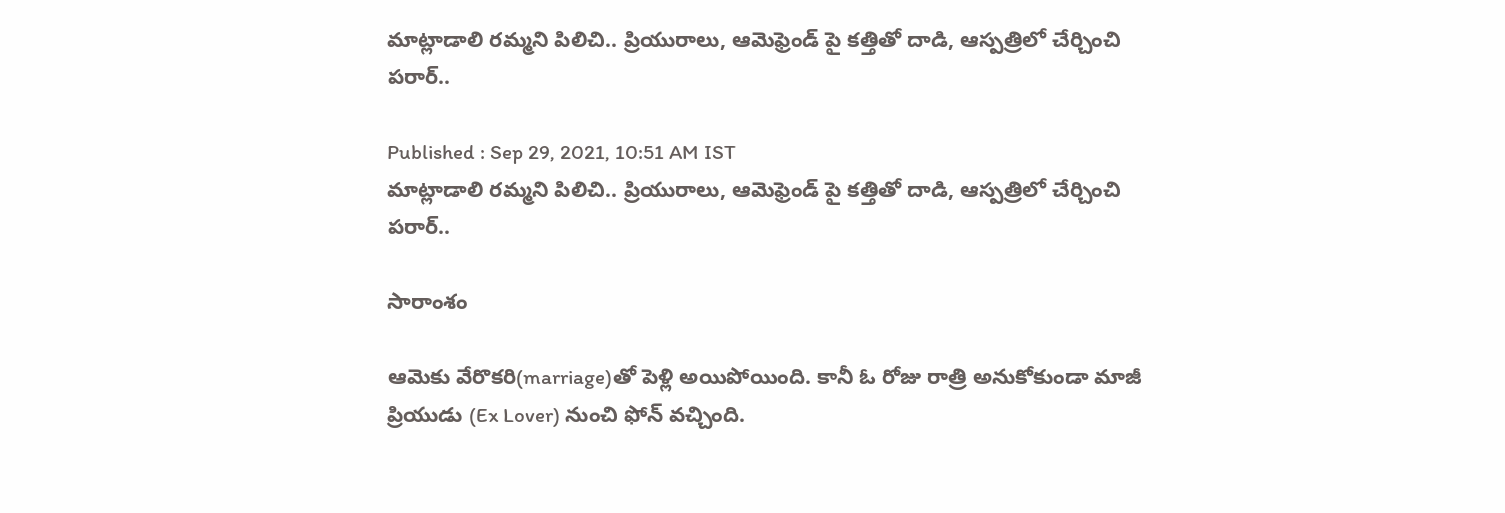మాట్లాడాలి రమ్మని పిలిచి.. ప్రియురాలు, ఆమెఫ్రెండ్ పై కత్తితో దాడి, ఆస్పత్రిలో చేర్చించి పరార్..

Published : Sep 29, 2021, 10:51 AM IST
మాట్లాడాలి రమ్మని పిలిచి.. ప్రియురాలు, ఆమెఫ్రెండ్ పై కత్తితో దాడి, ఆస్పత్రిలో చేర్చించి పరార్..

సారాంశం

ఆమెకు వేరొకరి(marriage)తో పెళ్లి అయిపోయింది. కానీ ఓ రోజు రాత్రి అనుకోకుండా మాజీ ప్రియుడు (Ex Lover) నుంచి ఫోన్ వచ్చింది.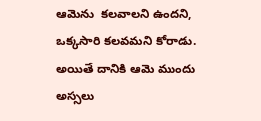ఆమెను  కలవాలని ఉందని,  ఒక్కసారి కలవమని కోరాడు.  అయితే దానికి ఆమె ముందు అస్సలు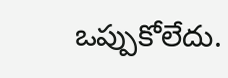ఒప్పుకోలేదు.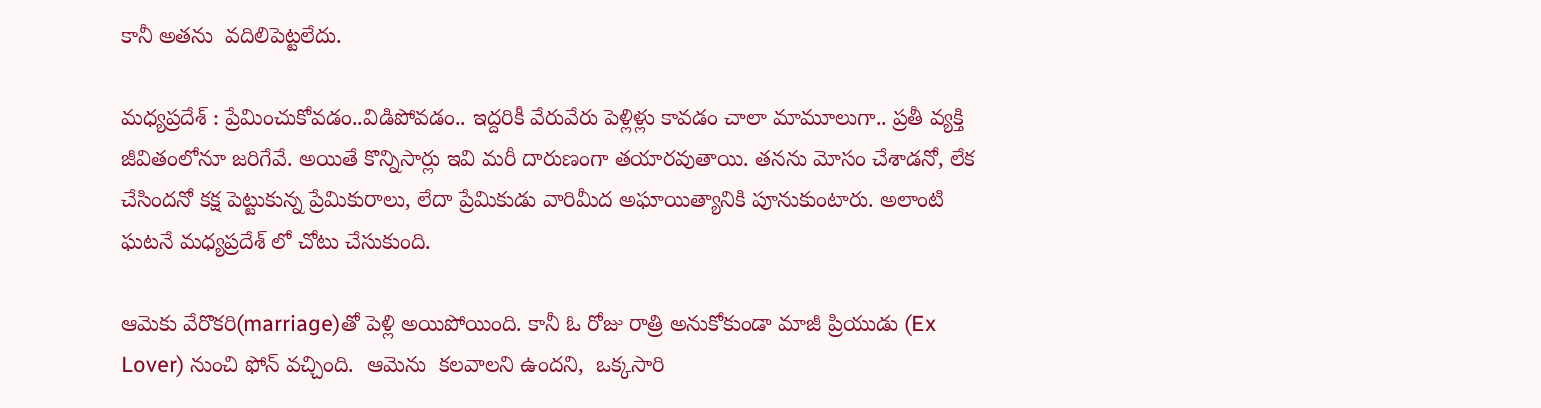కానీ అతను  వదిలిపెట్టలేదు.

మధ్యప్రదేశ్ : ప్రేమించుకోవడం..విడిపోవడం.. ఇద్దరికీ వేరువేరు పెళ్లిళ్లు కావడం చాలా మామూలుగా.. ప్రతీ వ్యక్తి జీవితంలోనూ జరిగేవే. అయితే కొన్నిసార్లు ఇవి మరీ దారుణంగా తయారవుతాయి. తనను మోసం చేశాడనో, లేక చేసిందనో కక్ష పెట్టుకున్న ప్రేమికురాలు, లేదా ప్రేమికుడు వారిమీద అఘాయిత్యానికి పూనుకుంటారు. అలాంటి ఘటనే మధ్యప్రదేశ్ లో చోటు చేసుకుంది.

ఆమెకు వేరొకరి(marriage)తో పెళ్లి అయిపోయింది. కానీ ఓ రోజు రాత్రి అనుకోకుండా మాజీ ప్రియుడు (Ex Lover) నుంచి ఫోన్ వచ్చింది.  ఆమెను  కలవాలని ఉందని,  ఒక్కసారి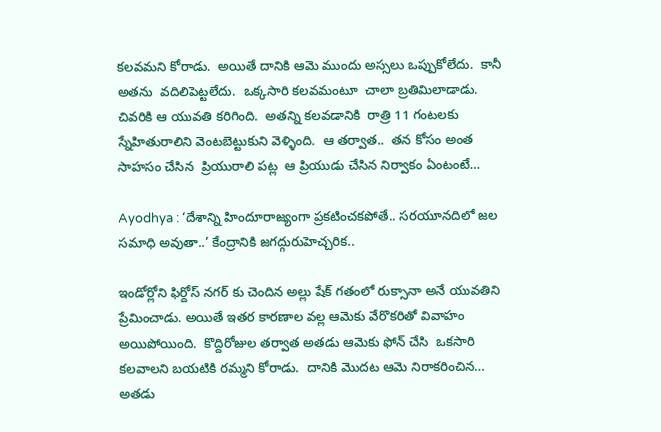కలవమని కోరాడు.  అయితే దానికి ఆమె ముందు అస్సలు ఒప్పుకోలేదు.  కానీ అతను  వదిలిపెట్టలేదు.  ఒక్కసారి కలవమంటూ  చాలా బ్రతిమిలాడాడు.  చివరికి ఆ యువతి కరిగింది.  అతన్ని కలవడానికి  రాత్రి 11 గంటలకు  స్నేహితురాలిని వెంటబెట్టుకుని వెళ్ళింది.  ఆ తర్వాత..  తన కోసం అంత సాహసం చేసిన  ప్రియురాలి పట్ల  ఆ ప్రియుడు చేసిన నిర్వాకం ఏంటంటే…

Ayodhya : ‘దేశాన్ని హిందూరాజ్యంగా ప్రకటించకపోతే.. సరయూనదిలో జల సమాధి అవుతా..’ కేంద్రానికి జగద్గురుహెచ్చరిక..

ఇండోర్లోని ఫిర్దోస్ నగర్ కు చెందిన అల్లు షేక్ గతంలో రుక్సానా అనే యువతిని ప్రేమించాడు. అయితే ఇతర కారణాల వల్ల ఆమెకు వేరొకరితో వివాహం అయిపోయింది.  కొద్దిరోజుల తర్వాత అతడు ఆమెకు ఫోన్ చేసి  ఒకసారి కలవాలని బయటికి రమ్మని కోరాడు.  దానికి మొదట ఆమె నిరాకరించిన…  అతడు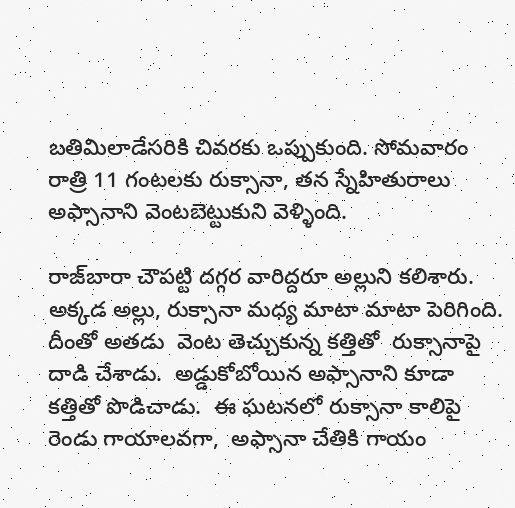బతిమిలాడేసరికి చివరకు ఒప్పుకుంది. సోమవారం రాత్రి 11 గంటలకు రుక్సానా, తన స్నేహితురాలు అఫ్సానాని వెంటబెట్టుకుని వెళ్ళింది.

రాజ్‌బారా చౌపట్టి దగ్గర వారిద్దరూ అల్లుని కలిశారు. అక్కడ అల్లు, రుక్సానా మధ్య మాటా మాటా పెరిగింది. దీంతో అతడు  వెంట తెచ్చుకున్న కత్తితో  రుక్సానాపై దాడి చేశాడు.  అడ్డుకోబోయిన అఫ్సానాని కూడా కత్తితో పొడిచాడు.  ఈ ఘటనలో రుక్సానా కాలిపై రెండు గాయాలవగా,  అఫ్సానా చేతికి గాయం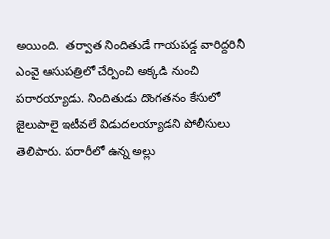అయింది.  తర్వాత నిందితుడే గాయపడ్డ వారిద్దరినీ ఎంవై ఆసుపత్రిలో చేర్పించి అక్కడి నుంచి పరారయ్యాడు. నిందితుడు దొంగతనం కేసులో జైలుపాలై ఇటీవలే విడుదలయ్యాడని పోలీసులు తెలిపారు. పరారీలో ఉన్న అల్లు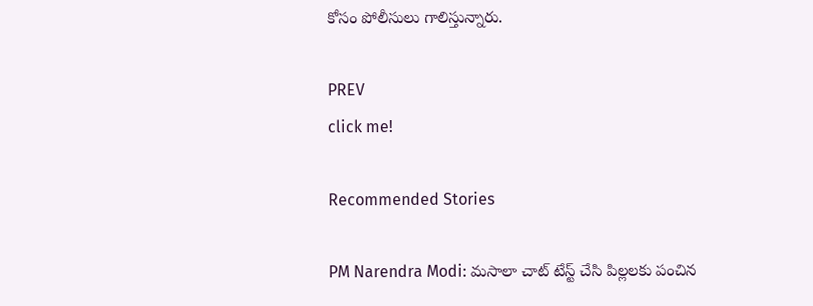కోసం పోలీసులు గాలిస్తున్నారు.

PREV
click me!

Recommended Stories

PM Narendra Modi: మసాలా చాట్ టేస్ట్ చేసి పిల్లలకు పంచిన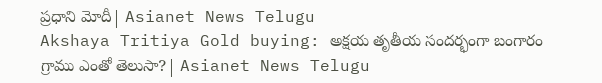ప్రధాని మోదీ| Asianet News Telugu
Akshaya Tritiya Gold buying: అక్షయ తృతీయ సందర్భంగా బంగారం గ్రాము ఎంతో తెలుసా?| Asianet News Telugu